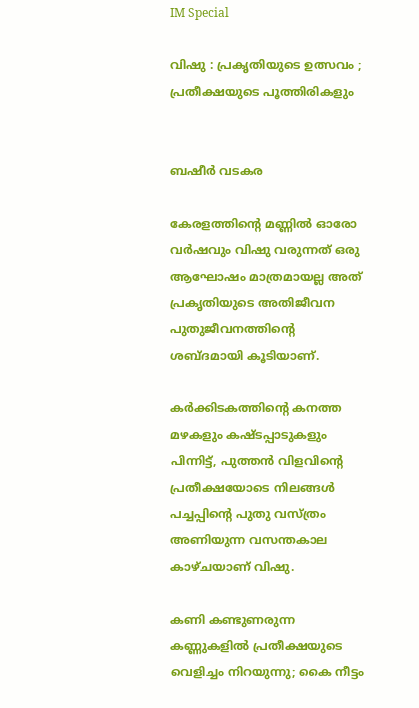IM Special

വിഷു : പ്രകൃതിയുടെ ഉത്സവം ; പ്രതീക്ഷയുടെ പൂത്തിരികളും


ബഷീര്‍ വടകര

കേരളത്തിന്റെ മണ്ണില്‍ ഓരോ വര്‍ഷവും വിഷു വരുന്നത് ഒരു ആഘോഷം മാത്രമായല്ല അത് പ്രകൃതിയുടെ അതിജീവന പുതുജീവനത്തിന്റെ ശബ്ദമായി കൂടിയാണ്.

കര്‍ക്കിടകത്തിന്റെ കനത്ത മഴകളും കഷ്ടപ്പാടുകളും പിന്നിട്ട്, പുത്തന്‍ വിളവിന്റെ പ്രതീക്ഷയോടെ നിലങ്ങള്‍ പച്ചപ്പിന്റെ പുതു വസ്ത്രം അണിയുന്ന വസന്തകാല കാഴ്ചയാണ് വിഷു.

കണി കണ്ടുണരുന്ന കണ്ണുകളില്‍ പ്രതീക്ഷയുടെ വെളിച്ചം നിറയുന്നു; കൈ നീട്ടം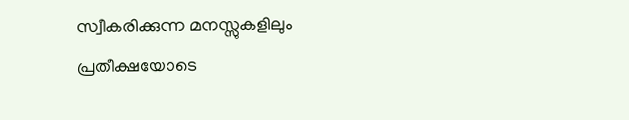സ്വീകരിക്കുന്ന മനസ്സുകളിലും പ്രതീക്ഷയോടെ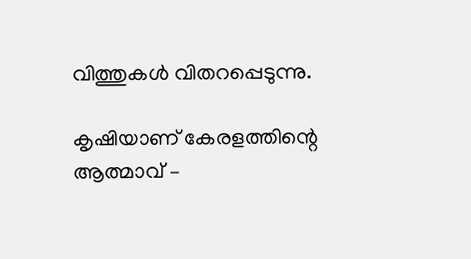വിത്തുകള്‍ വിതറപ്പെടുന്നു.

കൃഷിയാണ് കേരളത്തിന്റെ ആത്മാവ് –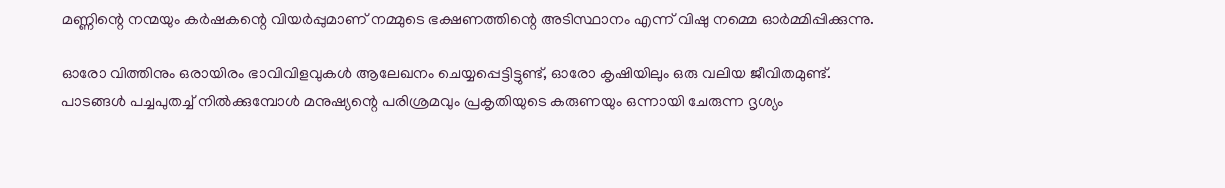മണ്ണിന്റെ നന്മയും കര്‍ഷകന്റെ വിയര്‍പ്പുമാണ് നമ്മുടെ ഭക്ഷണത്തിന്റെ അടിസ്ഥാനം എന്ന് വിഷു നമ്മെ ഓര്‍മ്മിപ്പിക്കുന്നു.

ഓരോ വിത്തിനും ഒരായിരം ഭാവിവിളവുകള്‍ ആലേഖനം ചെയ്യപ്പെട്ടിട്ടുണ്ട്, ഓരോ കൃഷിയിലും ഒരു വലിയ ജീവിതമുണ്ട്. പാടങ്ങള്‍ പച്ചപുതച്ച് നില്‍ക്കുമ്പോള്‍ മനുഷ്യന്റെ പരിശ്രമവും പ്രകൃതിയുടെ കരുണയും ഒന്നായി ചേരുന്ന ദൃശ്യം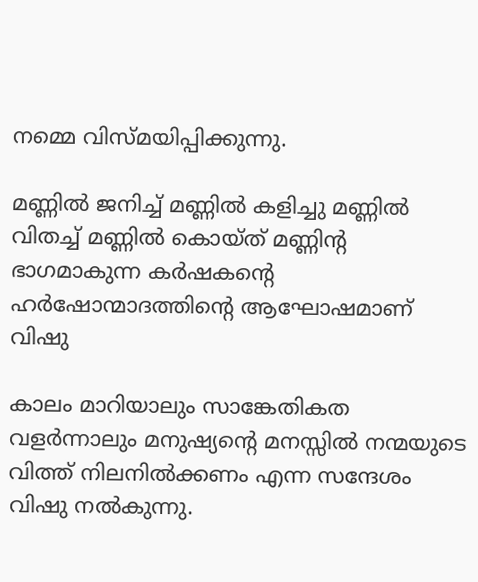നമ്മെ വിസ്മയിപ്പിക്കുന്നു.

മണ്ണില്‍ ജനിച്ച് മണ്ണില്‍ കളിച്ചു മണ്ണില്‍ വിതച്ച് മണ്ണില്‍ കൊയ്ത് മണ്ണിന്റ ഭാഗമാകുന്ന കര്‍ഷകന്റെ ഹര്‍ഷോന്മാദത്തിന്റെ ആഘോഷമാണ് വിഷു

കാലം മാറിയാലും സാങ്കേതികത വളര്‍ന്നാലും മനുഷ്യന്റെ മനസ്സില്‍ നന്മയുടെ വിത്ത് നിലനില്‍ക്കണം എന്ന സന്ദേശം വിഷു നല്‍കുന്നു.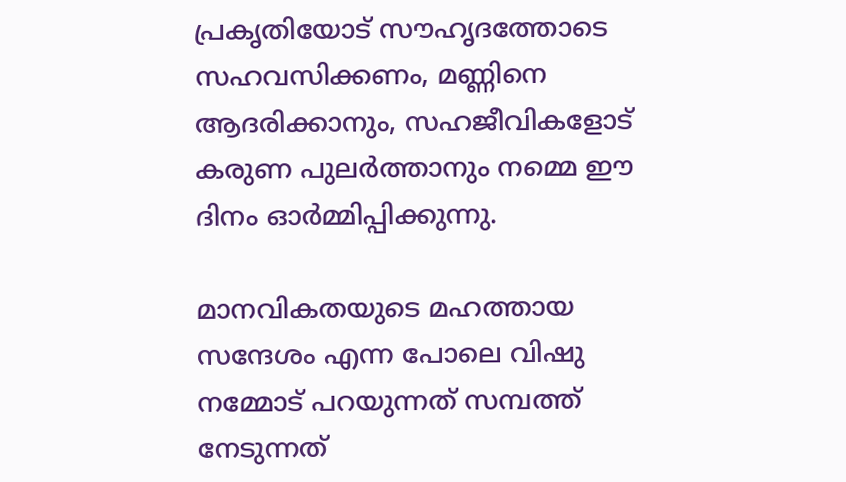പ്രകൃതിയോട് സൗഹൃദത്തോടെ സഹവസിക്കണം, മണ്ണിനെ ആദരിക്കാനും, സഹജീവികളോട് കരുണ പുലര്‍ത്താനും നമ്മെ ഈ ദിനം ഓര്‍മ്മിപ്പിക്കുന്നു.

മാനവികതയുടെ മഹത്തായ സന്ദേശം എന്ന പോലെ വിഷു നമ്മോട് പറയുന്നത് സമ്പത്ത് നേടുന്നത്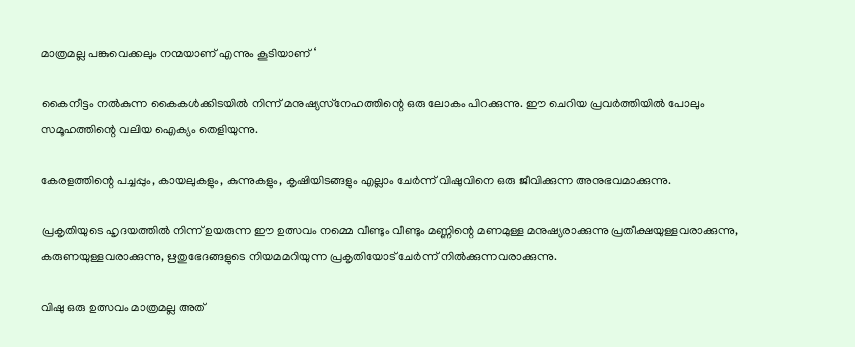മാത്രമല്ല പങ്കുവെക്കലും നന്മയാണ് എന്നും കൂടിയാണ് ‘

കൈനീട്ടം നല്‍കുന്ന കൈകള്‍ക്കിടയില്‍ നിന്ന് മനുഷ്യസ്‌നേഹത്തിന്റെ ഒരു ലോകം പിറക്കുന്നു. ഈ ചെറിയ പ്രവര്‍ത്തിയില്‍ പോലും സമൂഹത്തിന്റെ വലിയ ഐക്യം തെളിയുന്നു.

കേരളത്തിന്റെ പച്ചപ്പും, കായലുകളും, കുന്നുകളും, കൃഷിയിടങ്ങളും എല്ലാം ചേര്‍ന്ന് വിഷുവിനെ ഒരു ജീവിക്കുന്ന അനുഭവമാക്കുന്നു.

പ്രകൃതിയുടെ ഹൃദയത്തില്‍ നിന്ന് ഉയരുന്ന ഈ ഉത്സവം നമ്മെ വീണ്ടും വീണ്ടും മണ്ണിന്റെ മണമുള്ള മനുഷ്യരാക്കുന്നു പ്രതീക്ഷയുള്ളവരാക്കുന്നു, കരുണയുള്ളവരാക്കുന്നു, ഋതുഭേദങ്ങളുടെ നിയമമറിയുന്ന പ്രകൃതിയോട് ചേര്‍ന്ന് നില്‍ക്കുന്നവരാക്കുന്നു.

വിഷു ഒരു ഉത്സവം മാത്രമല്ല അത്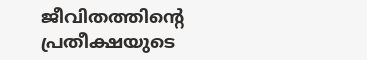ജീവിതത്തിന്റെ പ്രതീക്ഷയുടെ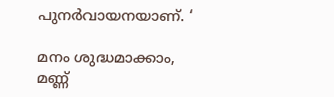പുനര്‍വായനയാണ്. ‘

മനം ശുദ്ധമാക്കാം, മണ്ണ്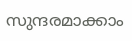സുന്ദരമാക്കാം